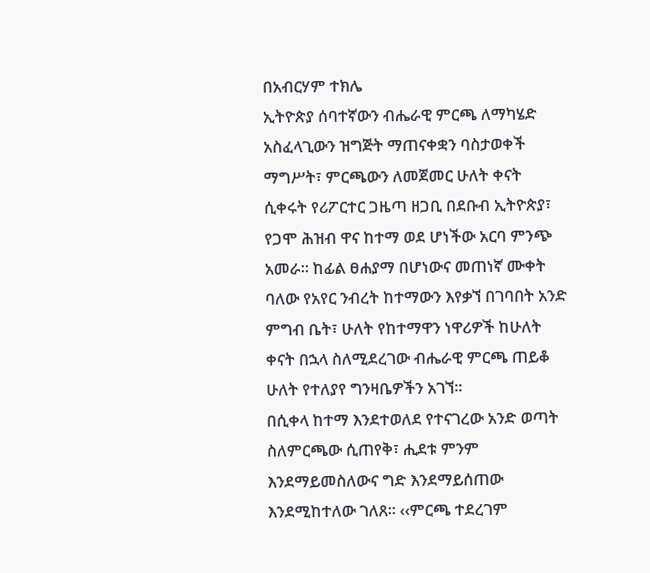በአብርሃም ተክሌ
ኢትዮጵያ ሰባተኛውን ብሔራዊ ምርጫ ለማካሄድ አስፈላጊውን ዝግጅት ማጠናቀቋን ባስታወቀች ማግሥት፣ ምርጫውን ለመጀመር ሁለት ቀናት ሲቀሩት የሪፖርተር ጋዜጣ ዘጋቢ በደቡብ ኢትዮጵያ፣ የጋሞ ሕዝብ ዋና ከተማ ወደ ሆነችው አርባ ምንጭ አመራ። ከፊል ፀሐያማ በሆነውና መጠነኛ ሙቀት ባለው የአየር ንብረት ከተማውን እየቃኘ በገባበት አንድ ምግብ ቤት፣ ሁለት የከተማዋን ነዋሪዎች ከሁለት ቀናት በኋላ ስለሚደረገው ብሔራዊ ምርጫ ጠይቆ ሁለት የተለያየ ግንዛቤዎችን አገኘ።
በሲቀላ ከተማ እንደተወለደ የተናገረው አንድ ወጣት ስለምርጫው ሲጠየቅ፣ ሒደቱ ምንም እንደማይመስለውና ግድ እንደማይሰጠው እንደሚከተለው ገለጸ። ‹‹ምርጫ ተደረገም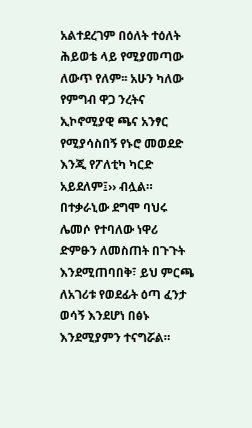አልተደረገም በዕለት ተዕለት ሕይወቴ ላይ የሚያመጣው ለውጥ የለም፡፡ አሁን ካለው የምግብ ዋጋ ንረትና ኢኮኖሚያዊ ጫና አንፃር የሚያሳስበኝ የኑሮ መወደድ እንጂ የፖለቲካ ካርድ አይደለም፤›› ብሏል። በተቃራኒው ደግሞ ባህሩ ሌመሶ የተባለው ነዋሪ ድምፁን ለመስጠት በጉጉት እንደሚጠባበቅ፣ ይህ ምርጫ ለአገሪቱ የወደፊት ዕጣ ፈንታ ወሳኝ እንደሆነ በፅኑ እንደሚያምን ተናግሯል።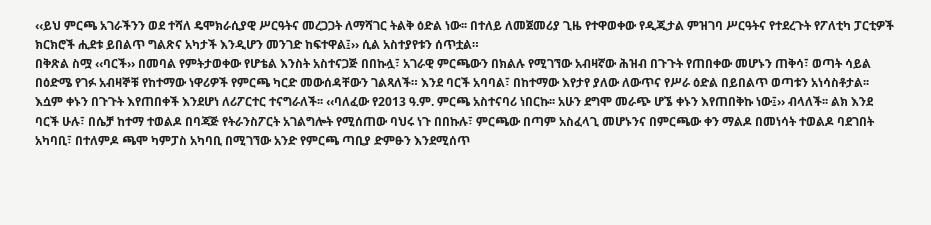‹‹ይህ ምርጫ አገራችንን ወደ ተሻለ ዴሞክራሲያዊ ሥርዓትና መረጋጋት ለማሻገር ትልቅ ዕድል ነው፡፡ በተለይ ለመጀመሪያ ጊዜ የተዋወቀው የዲጂታል ምዝገባ ሥርዓትና የተደረጉት የፖለቲካ ፓርቲዎች ክርክሮች ሒደቱ ይበልጥ ግልጽና አካታች እንዲሆን መንገድ ከፍተዋል፤›› ሲል አስተያየቱን ሰጥቷል።
በቅጽል ስሟ ‹‹ባርች›› በመባል የምትታወቀው የሆቴል እንስት አስተናጋጅ በበኩሏ፣ አገራዊ ምርጫውን በክልሉ የሚገኘው አብዛኛው ሕዝብ በጉጉት የጠበቀው መሆኑን ጠቅሳ፣ ወጣት ሳይል በዕድሜ የገፉ አብዛኞቹ የከተማው ነዋሪዎች የምርጫ ካርድ መውሰዳቸውን ገልጻለች። እንደ ባርች አባባል፣ በከተማው እየታየ ያለው ለውጥና የሥራ ዕድል በይበልጥ ወጣቱን አነሳስቶታል፡፡ እሷም ቀኑን በጉጉት እየጠበቀች እንደሆነ ለሪፖርተር ተናግራለች፡፡ ‹‹ባለፈው የ2013 ዓ.ም. ምርጫ አስተናባሪ ነበርኩ፡፡ አሁን ደግሞ መራጭ ሆኜ ቀኑን እየጠበቅኩ ነው፤›› ብላለች፡፡ ልክ እንደ ባርች ሁሉ፣ በሴቻ ከተማ ተወልዶ በባጃጅ የትራንስፖርት አገልግሎት የሚሰጠው ባህሩ ነጉ በበኩሉ፣ ምርጫው በጣም አስፈላጊ መሆኑንና በምርጫው ቀን ማልዶ በመነሳት ተወልዶ ባደገበት አካባቢ፣ በተለምዶ ጫሞ ካምፓስ አካባቢ በሚገኘው አንድ የምርጫ ጣቢያ ድምፁን እንደሚሰጥ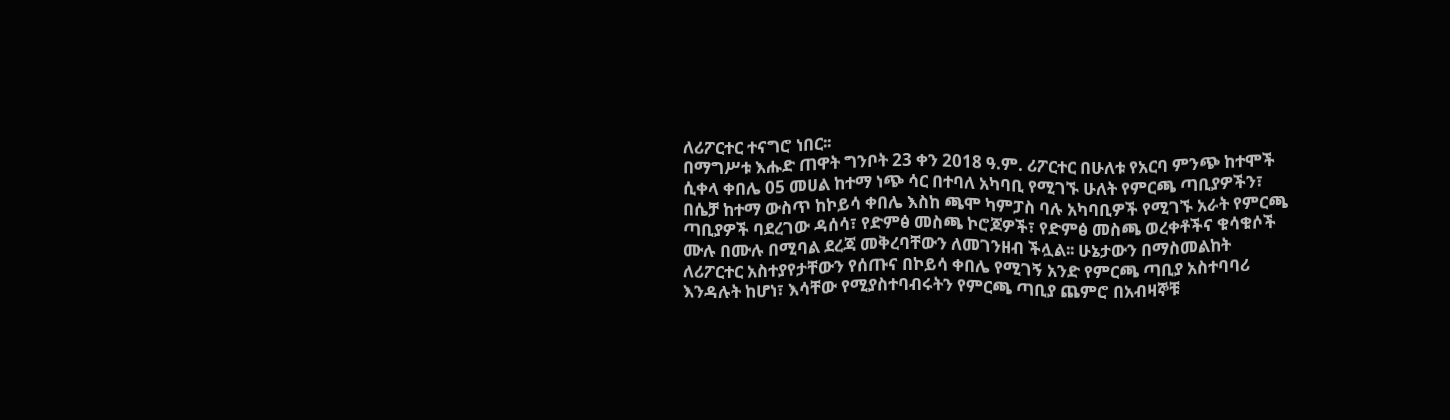ለሪፖርተር ተናግሮ ነበር፡፡
በማግሥቱ እሑድ ጠዋት ግንቦት 23 ቀን 2018 ዓ.ም. ሪፖርተር በሁለቱ የአርባ ምንጭ ከተሞች ሲቀላ ቀበሌ 05 መሀል ከተማ ነጭ ሳር በተባለ አካባቢ የሚገኙ ሁለት የምርጫ ጣቢያዎችን፣ በሴቻ ከተማ ውስጥ ከኮይሳ ቀበሌ እስከ ጫሞ ካምፓስ ባሉ አካባቢዎች የሚገኙ አራት የምርጫ ጣቢያዎች ባደረገው ዳሰሳ፣ የድምፅ መስጫ ኮሮጆዎች፣ የድምፅ መስጫ ወረቀቶችና ቁሳቁሶች ሙሉ በሙሉ በሚባል ደረጃ መቅረባቸውን ለመገንዘብ ችሏል፡፡ ሁኔታውን በማስመልከት ለሪፖርተር አስተያየታቸውን የሰጡና በኮይሳ ቀበሌ የሚገኝ አንድ የምርጫ ጣቢያ አስተባባሪ እንዳሉት ከሆነ፣ እሳቸው የሚያስተባብሩትን የምርጫ ጣቢያ ጨምሮ በአብዛኞቹ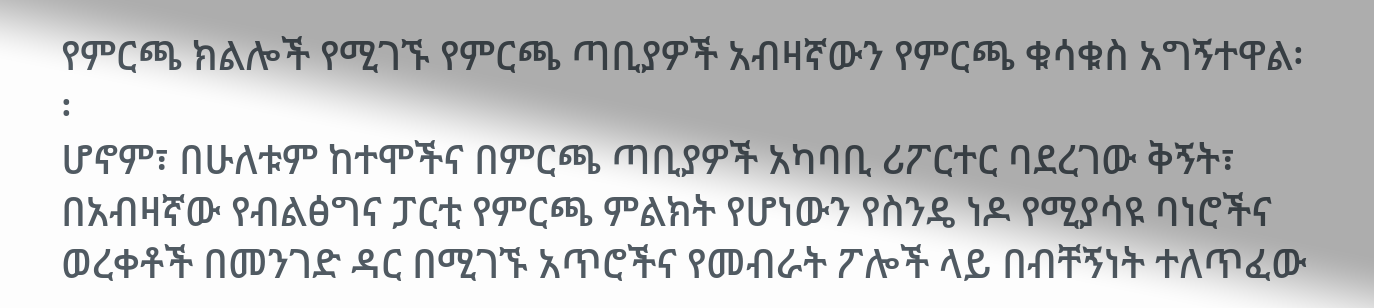የምርጫ ክልሎች የሚገኙ የምርጫ ጣቢያዎች አብዛኛውን የምርጫ ቁሳቁስ አግኝተዋል፡፡
ሆኖም፣ በሁለቱም ከተሞችና በምርጫ ጣቢያዎች አካባቢ ሪፖርተር ባደረገው ቅኝት፣ በአብዛኛው የብልፅግና ፓርቲ የምርጫ ምልክት የሆነውን የስንዴ ነዶ የሚያሳዩ ባነሮችና ወረቀቶች በመንገድ ዳር በሚገኙ አጥሮችና የመብራት ፖሎች ላይ በብቸኝነት ተለጥፈው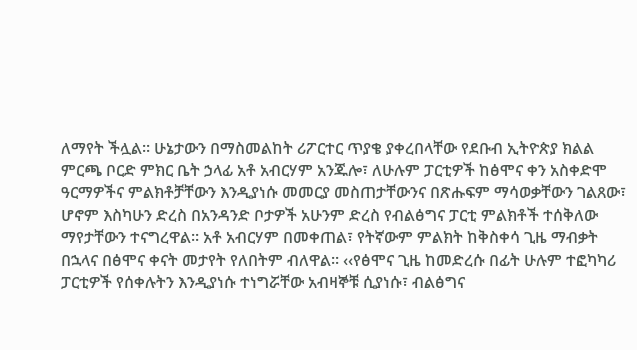ለማየት ችሏል፡፡ ሁኔታውን በማስመልከት ሪፖርተር ጥያቄ ያቀረበላቸው የደቡብ ኢትዮጵያ ክልል ምርጫ ቦርድ ምክር ቤት ኃላፊ አቶ አብርሃም አንጁሎ፣ ለሁሉም ፓርቲዎች ከፅሞና ቀን አስቀድሞ ዓርማዎችና ምልክቶቻቸውን እንዲያነሱ መመርያ መስጠታቸውንና በጽሑፍም ማሳወቃቸውን ገልጸው፣ ሆኖም እስካሁን ድረስ በአንዳንድ ቦታዎች አሁንም ድረስ የብልፅግና ፓርቲ ምልክቶች ተሰቅለው ማየታቸውን ተናግረዋል፡፡ አቶ አብርሃም በመቀጠል፣ የትኛውም ምልክት ከቅስቀሳ ጊዜ ማብቃት በኋላና በፅሞና ቀናት መታየት የለበትም ብለዋል፡፡ ‹‹የፅሞና ጊዜ ከመድረሱ በፊት ሁሉም ተፎካካሪ ፓርቲዎች የሰቀሉትን እንዲያነሱ ተነግሯቸው አብዛኞቹ ሲያነሱ፣ ብልፅግና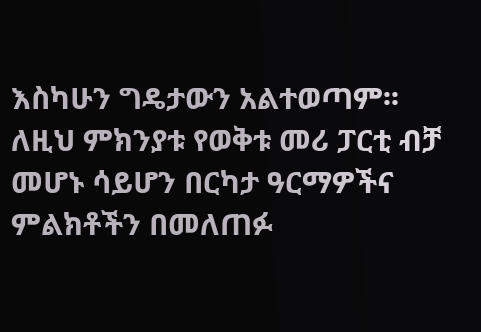እስካሁን ግዴታውን አልተወጣም፡፡ ለዚህ ምክንያቱ የወቅቱ መሪ ፓርቲ ብቻ መሆኑ ሳይሆን በርካታ ዓርማዎችና ምልክቶችን በመለጠፉ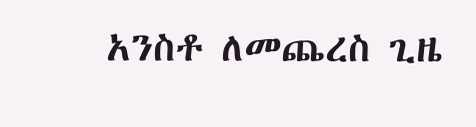አንስቶ ለመጨረስ ጊዜ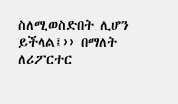ስለሚወስድበት ሊሆን ይችላል፤›› በማለት ለሪፖርተር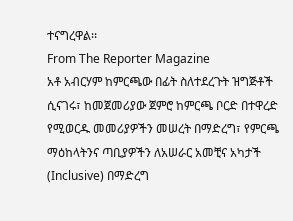ተናግረዋል፡፡
From The Reporter Magazine
አቶ አብርሃም ከምርጫው በፊት ስለተደረጉት ዝግጅቶች ሲናገሩ፣ ከመጀመሪያው ጀምሮ ከምርጫ ቦርድ በተዋረድ የሚወርዱ መመሪያዎችን መሠረት በማድረግ፣ የምርጫ ማዕከላትንና ጣቢያዎችን ለአሠራር አመቺና አካታች (Inclusive) በማድረግ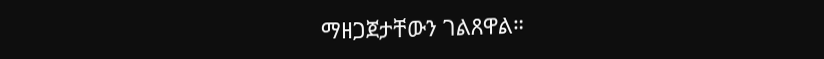ማዘጋጀታቸውን ገልጸዋል።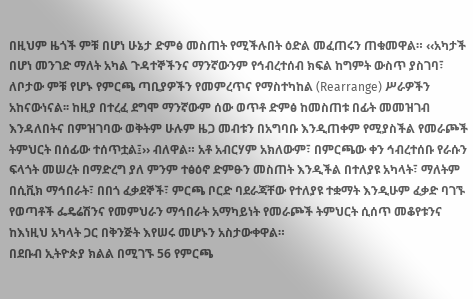በዚህም ዜጎች ምቹ በሆነ ሁኔታ ድምፅ መስጠት የሚችሉበት ዕድል መፈጠሩን ጠቁመዋል። ‹‹አካታች በሆነ መንገድ ማለት አካል ጉዳተኞችንና ማንኛውንም የኅብረተሰብ ክፍል ከግምት ውስጥ ያስገባ፣ ለቦታው ምቹ የሆኑ የምርጫ ጣቢያዎችን የመምረጥና የማስተካከል (Rearrange) ሥራዎችን አከናውነናል፡፡ ከዚያ በተረፈ ደግሞ ማንኛውም ሰው ወጥቶ ድምፅ ከመስጠቱ በፊት መመዝገብ እንዳለበትና በምዝገባው ወቅትም ሁሉም ዜጋ መብቱን በአግባቡ እንዲጠቀም የሚያስችል የመራጮች ትምህርት በሰፊው ተሰጥቷል፤›› ብለዋል። አቶ አብርሃም አክለውም፣ በምርጫው ቀን ኅብረተሰቡ የራሱን ፍላጎት መሠረት በማድረግ ያለ ምንም ተፅዕኖ ድምፁን መስጠት እንዲችል በተለያዩ አካላት፣ ማለትም በሲቪክ ማኅበራት፣ በበጎ ፈቃደኞች፣ ምርጫ ቦርድ ባደራጃቸው የተለያዩ ተቋማት እንዲሁም ፈቃድ ባገኙ የወጣቶች ፌዴሬሽንና የመምህራን ማኅበራት አማካይነት የመራጮች ትምህርት ሲሰጥ መቆየቱንና ከእነዚህ አካላት ጋር በቅንጅት እየሠሩ መሆኑን አስታውቀዋል።
በደቡብ ኢትዮጵያ ክልል በሚገኙ 56 የምርጫ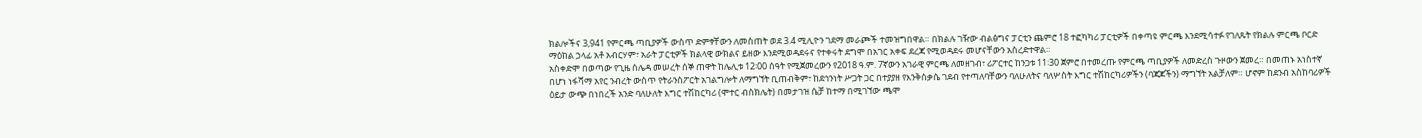ክልሎችና 3,941 የምርጫ ጣቢያዎች ውስጥ ድምፃቸውን ለመስጠት ወደ 3.4 ሚሊዮን ገደማ መራጮች ተመዝግበዋል። በክልሉ ገዥው ብልፅግና ፓርቲን ጨምሮ 18 ተፎካካሪ ፓርቲዎች በቀጣዩ ምርጫ እንደሚሳተፉ የገለጹት የክልሉ ምርጫ ቦርድ ማዕከል ኃላፊ አቶ አብርሃም፣ አራት ፓርቲዎች ክልላዊ ውክልና ይዘው እንደሚወዳደሩና የተቀሩት ደግሞ በአገር አቀፍ ደረጃ የሚወዳደሩ መሆናቸውን አስረድተዋል።
አስቀድሞ በወጣው የጊዜ ሰሌዳ መሠረት ሰኞ ጠዋት ከሌሊቱ 12፡00 ሰዓት የሚጀመረውን የ2018 ዓ.ም. 7ኛውን አገራዊ ምርጫ ለመዘገብ፣ ሪፖርተር ከንጋቱ 11፡30 ጀምሮ በተመረጡ የምርጫ ጣቢያዎች ለመድረስ ጉዞውን ጀመረ። በመጠኑ አነስተኛ በሆነ ነፋሻማ አየር ንብረት ውስጥ የትራንስፖርት አገልግሎት ለማግኘት ቢጠብቅም፣ ከደኅንነት ሥጋት ጋር በተያያዘ የእንቅስቃሴ ገደብ የተጣለባቸውን ባለሁለትና ባለሦስት እግር ተሽከርካሪዎችን (ባጃጆችን) ማግኘት አልቻለም። ሆኖም ከደንብ አስከባሪዎች ዕይታ ውጭ በነበረች አንድ ባለሁለት እግር ተሽከርካሪ (ሞተር ብስክሌት) በመታገዝ ሴቻ ከተማ በሚገኘው ጫሞ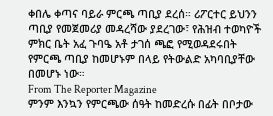ቀበሌ ቀጣና ባይራ ምርጫ ጣቢያ ደረሰ። ሪፖርተር ይህንን ጣቢያ የመጀመሪያ መዳረሻው ያደረገው፣ የሕዝብ ተወካዮች ምክር ቤት አፈ ጉባዔ አቶ ታገሰ ጫፎ የሚወዳደሩበት የምርጫ ጣቢያ ከመሆኑም በላይ የትውልድ አካባቢያቸው በመሆኑ ነው።
From The Reporter Magazine
ምንም እንኳን የምርጫው ሰዓት ከመድረሱ በፊት በቦታው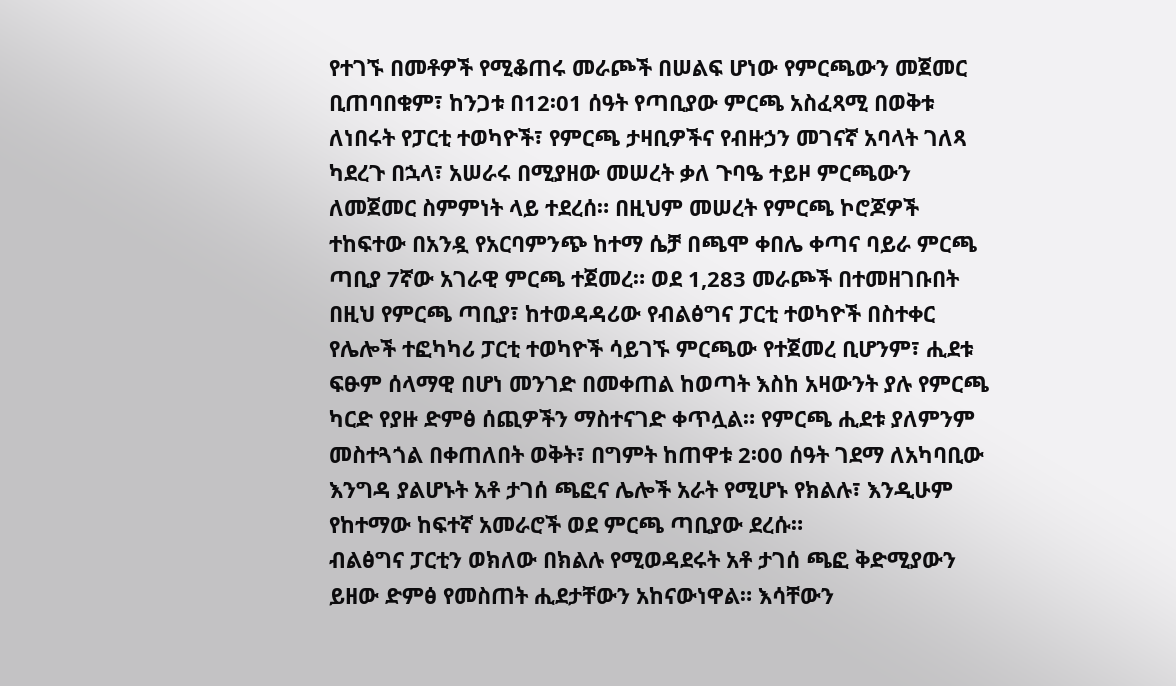የተገኙ በመቶዎች የሚቆጠሩ መራጮች በሠልፍ ሆነው የምርጫውን መጀመር ቢጠባበቁም፣ ከንጋቱ በ12፡01 ሰዓት የጣቢያው ምርጫ አስፈጻሚ በወቅቱ ለነበሩት የፓርቲ ተወካዮች፣ የምርጫ ታዛቢዎችና የብዙኃን መገናኛ አባላት ገለጻ ካደረጉ በኋላ፣ አሠራሩ በሚያዘው መሠረት ቃለ ጉባዔ ተይዞ ምርጫውን ለመጀመር ስምምነት ላይ ተደረሰ። በዚህም መሠረት የምርጫ ኮሮጆዎች ተከፍተው በአንዷ የአርባምንጭ ከተማ ሴቻ በጫሞ ቀበሌ ቀጣና ባይራ ምርጫ ጣቢያ 7ኛው አገራዊ ምርጫ ተጀመረ። ወደ 1,283 መራጮች በተመዘገቡበት በዚህ የምርጫ ጣቢያ፣ ከተወዳዳሪው የብልፅግና ፓርቲ ተወካዮች በስተቀር የሌሎች ተፎካካሪ ፓርቲ ተወካዮች ሳይገኙ ምርጫው የተጀመረ ቢሆንም፣ ሒደቱ ፍፁም ሰላማዊ በሆነ መንገድ በመቀጠል ከወጣት እስከ አዛውንት ያሉ የምርጫ ካርድ የያዙ ድምፅ ሰጪዎችን ማስተናገድ ቀጥሏል። የምርጫ ሒደቱ ያለምንም መስተጓጎል በቀጠለበት ወቅት፣ በግምት ከጠዋቱ 2፡00 ሰዓት ገደማ ለአካባቢው እንግዳ ያልሆኑት አቶ ታገሰ ጫፎና ሌሎች አራት የሚሆኑ የክልሉ፣ እንዲሁም የከተማው ከፍተኛ አመራሮች ወደ ምርጫ ጣቢያው ደረሱ።
ብልፅግና ፓርቲን ወክለው በክልሉ የሚወዳደሩት አቶ ታገሰ ጫፎ ቅድሚያውን ይዘው ድምፅ የመስጠት ሒደታቸውን አከናውነዋል። እሳቸውን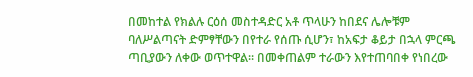በመከተል የክልሉ ርዕሰ መስተዳድር አቶ ጥላሁን ከበደና ሌሎቹም ባለሥልጣናት ድምፃቸውን በየተራ የሰጡ ሲሆን፣ ከአፍታ ቆይታ በኋላ ምርጫ ጣቢያውን ለቀው ወጥተዋል። በመቀጠልም ተራውን እየተጠባበቀ የነበረው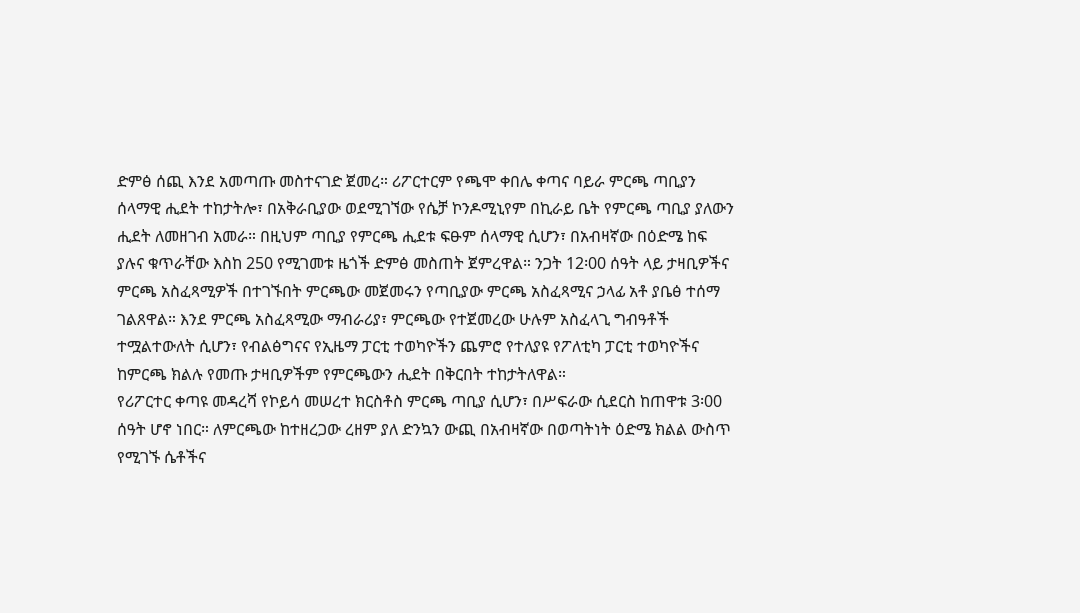ድምፅ ሰጪ እንደ አመጣጡ መስተናገድ ጀመረ። ሪፖርተርም የጫሞ ቀበሌ ቀጣና ባይራ ምርጫ ጣቢያን ሰላማዊ ሒደት ተከታትሎ፣ በአቅራቢያው ወደሚገኘው የሴቻ ኮንዶሚኒየም በኪራይ ቤት የምርጫ ጣቢያ ያለውን ሒደት ለመዘገብ አመራ። በዚህም ጣቢያ የምርጫ ሒደቱ ፍፁም ሰላማዊ ሲሆን፣ በአብዛኛው በዕድሜ ከፍ ያሉና ቁጥራቸው እስከ 250 የሚገመቱ ዜጎች ድምፅ መስጠት ጀምረዋል። ንጋት 12፡00 ሰዓት ላይ ታዛቢዎችና ምርጫ አስፈጻሚዎች በተገኙበት ምርጫው መጀመሩን የጣቢያው ምርጫ አስፈጻሚና ኃላፊ አቶ ያቤፅ ተሰማ ገልጸዋል። እንደ ምርጫ አስፈጻሚው ማብራሪያ፣ ምርጫው የተጀመረው ሁሉም አስፈላጊ ግብዓቶች ተሟልተውለት ሲሆን፣ የብልፅግናና የኢዜማ ፓርቲ ተወካዮችን ጨምሮ የተለያዩ የፖለቲካ ፓርቲ ተወካዮችና ከምርጫ ክልሉ የመጡ ታዛቢዎችም የምርጫውን ሒደት በቅርበት ተከታትለዋል።
የሪፖርተር ቀጣዩ መዳረሻ የኮይሳ መሠረተ ክርስቶስ ምርጫ ጣቢያ ሲሆን፣ በሥፍራው ሲደርስ ከጠዋቱ 3፡00 ሰዓት ሆኖ ነበር። ለምርጫው ከተዘረጋው ረዘም ያለ ድንኳን ውጪ በአብዛኛው በወጣትነት ዕድሜ ክልል ውስጥ የሚገኙ ሴቶችና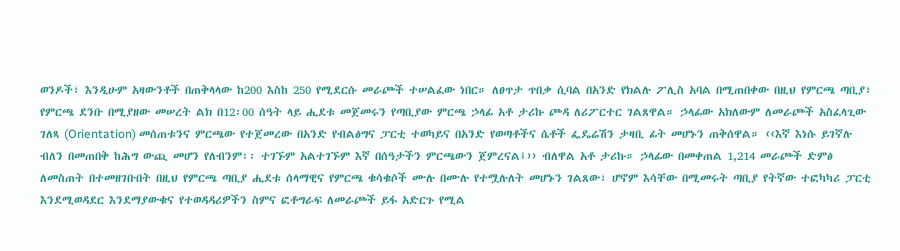ወንዶች፣ እንዲሁም አዛውንቶች በጠቅላላው ከ200 እስከ 250 የሚደርሱ መራጮች ተሠልፈው ነበር። ለፀጥታ ጥበቃ ሲባል በአንድ የክልሉ ፖሊስ አባል በሚጠበቀው በዚህ የምርጫ ጣቢያ፣ የምርጫ ደንቡ በሚያዘው መሠረት ልክ በ12፡00 ሰዓት ላይ ሒደቱ መጀመሩን የጣቢያው ምርጫ ኃላፊ አቶ ታሪኩ ጮዳ ለሪፖርተር ገልጸዋል። ኃላፊው አክለውም ለመራጮች አስፈላጊው ገለጻ (Orientation) መሰጠቱንና ምርጫው የተጀመረው በአንድ የብልፅግና ፓርቲ ተወካይና በአንድ የወጣቶችና ሴቶች ፌዴሬሽን ታዛቢ ፊት መሆኑን ጠቅሰዋል። ‹‹እኛ እነሱ ይገኛሉ ብለን በመጠበቅ ከሕግ ውጪ መሆን የለብንም፡፡ ተገኙም አልተገኙም እኛ በሰዓታችን ምርጫውን ጀምረናል፤›› ብለዋል አቶ ታሪኩ። ኃላፊው በመቀጠል 1,214 መራጮች ድምፅ ለመስጠት በተመዘገቡበት በዚህ የምርጫ ጣቢያ ሒደቱ ሰላማዊና የምርጫ ቁሳቁሶች ሙሉ በሙሉ የተሟሉለት መሆኑን ገልጸው፣ ሆኖም እሳቸው በሚመሩት ጣቢያ የትኛው ተፎካካሪ ፓርቲ እንደሚወዳደር እንደማያውቁና የተወዳዳሪዎችን ስምና ፎቶግራፍ ለመራጮች ይፋ አድርጉ የሚል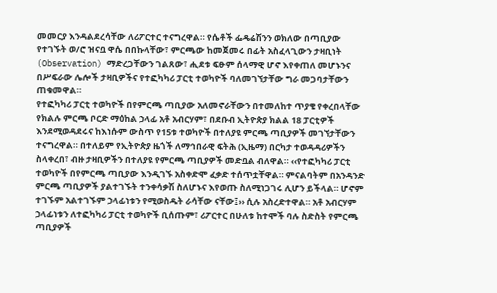መመርያ እንዳልደረሳቸው ለሪፖርተር ተናግረዋል። የሴቶች ፌዴሬሽንን ወክለው በጣቢያው የተገኙት ወ/ሮ ዝናቧ ዋሴ በበኩላቸው፣ ምርጫው ከመጀመሩ በፊት አስፈላጊውን ታዛቢነት (Observation) ማድረጋቸውን ገልጸው፣ ሒደቱ ፍፁም ሰላማዊ ሆኖ እየቀጠለ መሆኑንና በሥፍራው ሌሎች ታዛቢዎችና የተፎካካሪ ፓርቲ ተወካዮች ባለመገኘታቸው ግራ መጋባታቸውን ጠቁመዋል።
የተፎካካሪ ፓርቲ ተወካዮች በየምርጫ ጣቢያው አለመኖራቸውን በተመለከተ ጥያቄ የቀረበላቸው የክልሉ ምርጫ ቦርድ ማዕከል ኃላፊ አቶ አብርሃም፣ በደቡብ ኢትዮጵያ ክልል 18 ፓርቲዎች እንደሚወዳደሩና ከእነሱም ውስጥ የ15ቱ ተወካዮች በተለያዩ ምርጫ ጣቢያዎች መገኘታቸውን ተናግረዋል። በተለይም የኢትዮጵያ ዜጎች ለማኅበራዊ ፍትሕ (ኢዜማ) በርካታ ተወዳዳሪዎችን ስላቀረበ፣ ብዙ ታዛቢዎችን በተለያዩ የምርጫ ጣቢያዎች መድቧል ብለዋል። ‹‹የተፎካካሪ ፓርቲ ተወካዮች በየምርጫ ጣቢያው እንዲገኙ አስቀድሞ ፈቃድ ተሰጥቷቸዋል። ምናልባትም በአንዳንድ ምርጫ ጣቢያዎች ያልተገኙት ተንቀሳቃሽ ስለሆኑና እየወጡ ስለሚነጋገሩ ሊሆን ይችላል። ሆኖም ተገኙም አልተገኙም ኃላፊነቱን የሚወስዱት ራሳቸው ናቸው፤›› ሲሉ አስረድተዋል። አቶ አብርሃም ኃላፊነቱን ለተፎካካሪ ፓርቲ ተወካዮች ቢሰጡም፣ ሪፖርተር በሁለቱ ከተሞች ባሉ ስድስት የምርጫ ጣቢያዎች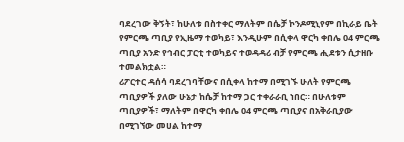ባደረገው ቅኝት፣ ከሁለቱ በስተቀር ማለትም በሴቻ ኮንዶሚኒየም በኪራይ ቤት የምርጫ ጣቢያ የኢዜማ ተወካይ፣ እንዲሁም በሲቀላ ዋርካ ቀበሌ 04 ምርጫ ጣቢያ አንድ የኅብር ፓርቲ ተወካይና ተወዳዳሪ ብቻ የምርጫ ሒደቱን ሲታዘቡ ተመልክቷል።
ሪፖርተር ዳሰሳ ባደረገባቸውና በሲቀላ ከተማ በሚገኙ ሁለት የምርጫ ጣቢያዎች ያለው ሁኔታ ከሴቻ ከተማ ጋር ተቀራራቢ ነበር። በሁለቱም ጣቢያዎች፣ ማለትም በዋርካ ቀበሌ 04 ምርጫ ጣቢያና በአቅራቢያው በሚገኘው መሀል ከተማ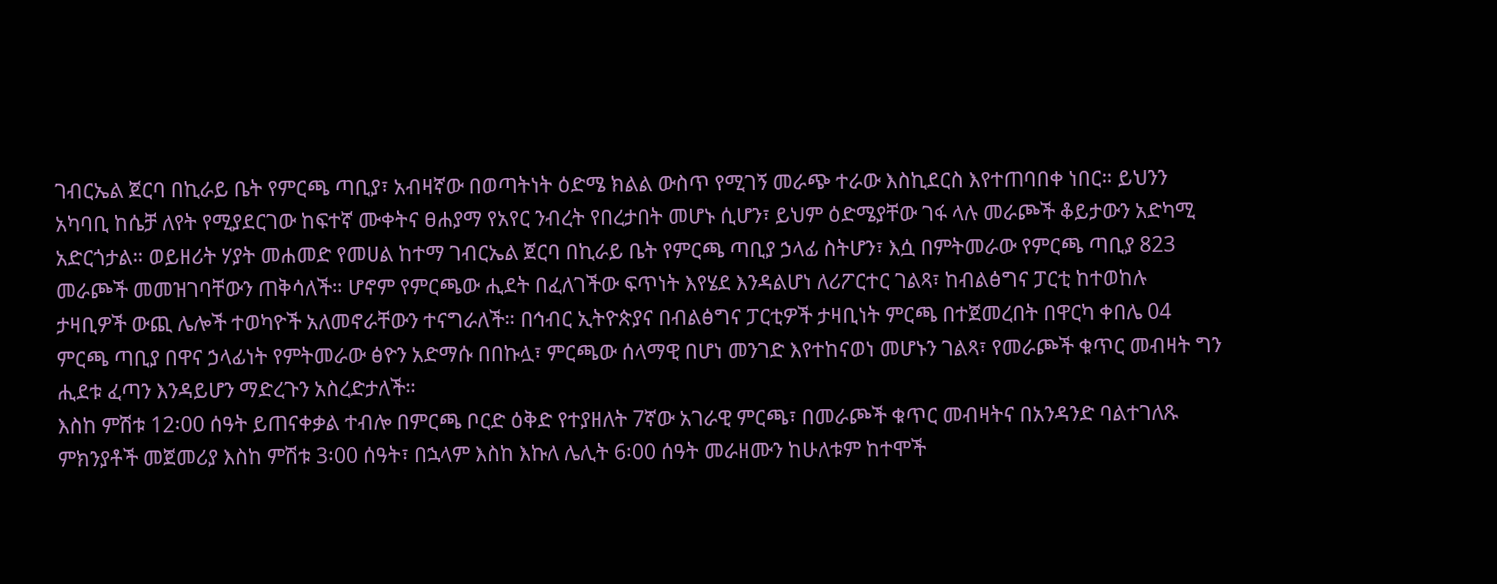ገብርኤል ጀርባ በኪራይ ቤት የምርጫ ጣቢያ፣ አብዛኛው በወጣትነት ዕድሜ ክልል ውስጥ የሚገኝ መራጭ ተራው እስኪደርስ እየተጠባበቀ ነበር። ይህንን አካባቢ ከሴቻ ለየት የሚያደርገው ከፍተኛ ሙቀትና ፀሐያማ የአየር ንብረት የበረታበት መሆኑ ሲሆን፣ ይህም ዕድሜያቸው ገፋ ላሉ መራጮች ቆይታውን አድካሚ አድርጎታል። ወይዘሪት ሃያት መሐመድ የመሀል ከተማ ገብርኤል ጀርባ በኪራይ ቤት የምርጫ ጣቢያ ኃላፊ ስትሆን፣ እሷ በምትመራው የምርጫ ጣቢያ 823 መራጮች መመዝገባቸውን ጠቅሳለች። ሆኖም የምርጫው ሒደት በፈለገችው ፍጥነት እየሄደ እንዳልሆነ ለሪፖርተር ገልጻ፣ ከብልፅግና ፓርቲ ከተወከሉ ታዛቢዎች ውጪ ሌሎች ተወካዮች አለመኖራቸውን ተናግራለች። በኅብር ኢትዮጵያና በብልፅግና ፓርቲዎች ታዛቢነት ምርጫ በተጀመረበት በዋርካ ቀበሌ 04 ምርጫ ጣቢያ በዋና ኃላፊነት የምትመራው ፅዮን አድማሱ በበኩሏ፣ ምርጫው ሰላማዊ በሆነ መንገድ እየተከናወነ መሆኑን ገልጻ፣ የመራጮች ቁጥር መብዛት ግን ሒደቱ ፈጣን እንዳይሆን ማድረጉን አስረድታለች።
እስከ ምሽቱ 12፡00 ሰዓት ይጠናቀቃል ተብሎ በምርጫ ቦርድ ዕቅድ የተያዘለት 7ኛው አገራዊ ምርጫ፣ በመራጮች ቁጥር መብዛትና በአንዳንድ ባልተገለጹ ምክንያቶች መጀመሪያ እስከ ምሽቱ 3፡00 ሰዓት፣ በኋላም እስከ እኩለ ሌሊት 6፡00 ሰዓት መራዘሙን ከሁለቱም ከተሞች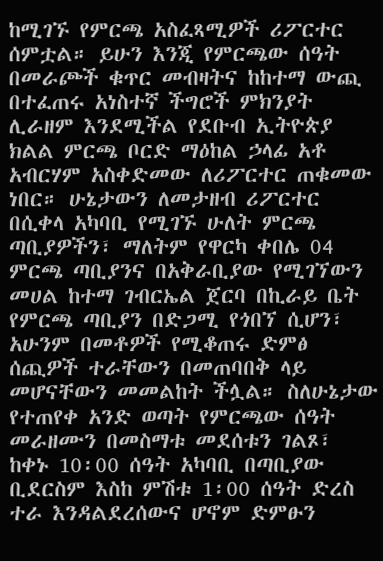ከሚገኙ የምርጫ አስፈጻሚዎች ሪፖርተር ሰምቷል። ይሁን እንጂ የምርጫው ሰዓት በመራጮች ቁጥር መብዛትና ከከተማ ውጪ በተፈጠሩ አነስተኛ ችግሮች ምክንያት ሊራዘም እንደሚችል የደቡብ ኢትዮጵያ ክልል ምርጫ ቦርድ ማዕከል ኃላፊ አቶ አብርሃም አስቀድመው ለሪፖርተር ጠቁመው ነበር። ሁኔታውን ለመታዘብ ሪፖርተር በሲቀላ አካባቢ የሚገኙ ሁለት ምርጫ ጣቢያዎችን፣ ማለትም የዋርካ ቀበሌ 04 ምርጫ ጣቢያንና በአቅራቢያው የሚገኘውን መሀል ከተማ ገብርኤል ጀርባ በኪራይ ቤት የምርጫ ጣቢያን በድጋሚ የጎበኘ ሲሆን፣ አሁንም በመቶዎች የሚቆጠሩ ድምፅ ሰጪዎች ተራቸውን በመጠባበቅ ላይ መሆናቸውን መመልከት ችሏል። ስለሁኔታው የተጠየቀ አንድ ወጣት የምርጫው ሰዓት መራዘሙን በመስማቱ መደሰቱን ገልጾ፣ ከቀኑ 10፡00 ሰዓት አካባቢ በጣቢያው ቢደርስም እስከ ምሽቱ 1፡00 ሰዓት ድረስ ተራ እንዳልደረሰውና ሆኖም ድምፁን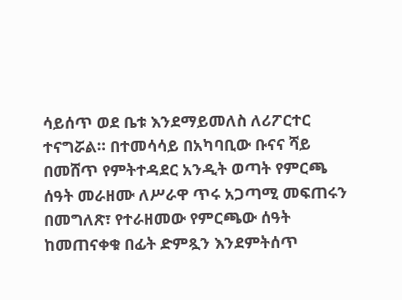ሳይሰጥ ወደ ቤቱ እንደማይመለስ ለሪፖርተር ተናግሯል። በተመሳሳይ በአካባቢው ቡናና ሻይ በመሸጥ የምትተዳደር አንዲት ወጣት የምርጫ ሰዓት መራዘሙ ለሥራዋ ጥሩ አጋጣሚ መፍጠሩን በመግለጽ፣ የተራዘመው የምርጫው ሰዓት ከመጠናቀቁ በፊት ድምጿን እንደምትሰጥ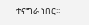ተናግራ ነበር፡፡